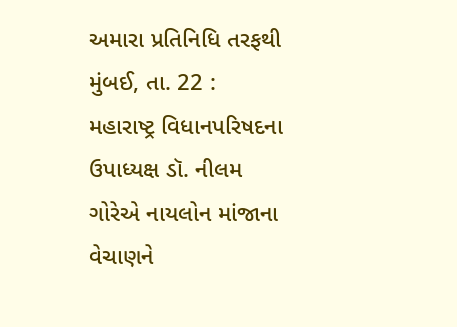અમારા પ્રતિનિધિ તરફથી
મુંબઈ, તા. 22 : મહારાષ્ટ્ર વિધાનપરિષદના ઉપાધ્યક્ષ ડૉ. નીલમ ગોરેએ નાયલોન માંજાના વેચાણને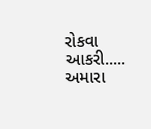રોકવા આકરી.....
અમારા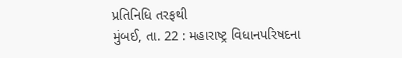પ્રતિનિધિ તરફથી
મુંબઈ, તા. 22 : મહારાષ્ટ્ર વિધાનપરિષદના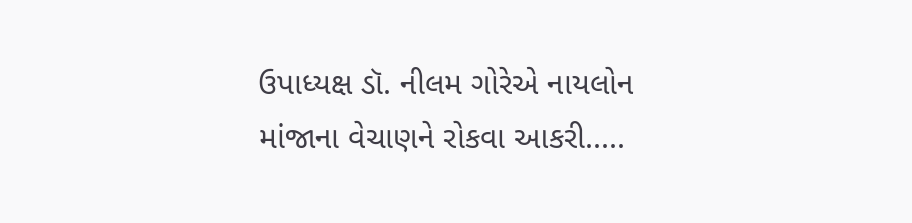ઉપાધ્યક્ષ ડૉ. નીલમ ગોરેએ નાયલોન માંજાના વેચાણને રોકવા આકરી.....